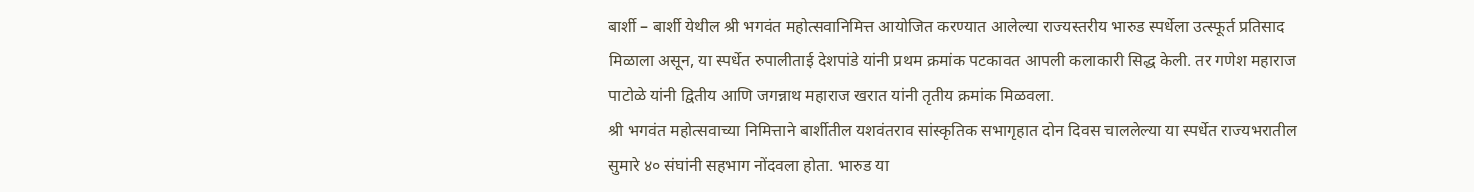बार्शी – बार्शी येथील श्री भगवंत महोत्सवानिमित्त आयोजित करण्यात आलेल्या राज्यस्तरीय भारुड स्पर्धेला उत्स्फूर्त प्रतिसाद मिळाला असून, या स्पर्धेत रुपालीताई देशपांडे यांनी प्रथम क्रमांक पटकावत आपली कलाकारी सिद्ध केली. तर गणेश महाराज पाटोळे यांनी द्वितीय आणि जगन्नाथ महाराज खरात यांनी तृतीय क्रमांक मिळवला.
श्री भगवंत महोत्सवाच्या निमित्ताने बार्शीतील यशवंतराव सांस्कृतिक सभागृहात दोन दिवस चाललेल्या या स्पर्धेत राज्यभरातील सुमारे ४० संघांनी सहभाग नोंदवला होता. भारुड या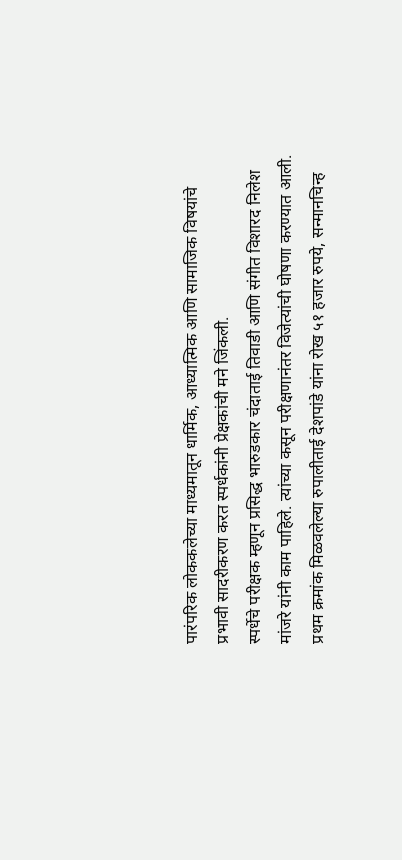पारंपरिक लोककलेच्या माध्यमातून धार्मिक, आध्यात्मिक आणि सामाजिक विषयांचे प्रभावी सादरीकरण करत स्पर्धकांनी प्रेक्षकांची मने जिंकली.
स्पर्धेचे परीक्षक म्हणून प्रसिद्ध भारुडकार चंदाताई तिवाडी आणि संगीत विशारद निलेश मांजरे यांनी काम पाहिले. त्यांच्या कसून परीक्षणानंतर विजेत्यांची घोषणा करण्यात आली.
प्रथम क्रमांक मिळवलेल्या रुपालीताई देशपांडे यांना रोख ५१ हजार रुपये, सन्मानचिन्ह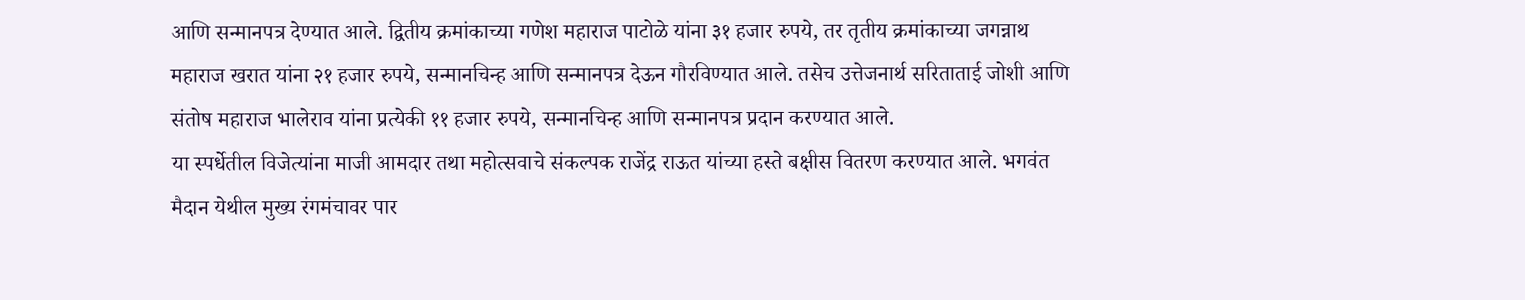आणि सन्मानपत्र देण्यात आले. द्वितीय क्रमांकाच्या गणेश महाराज पाटोळे यांना ३१ हजार रुपये, तर तृतीय क्रमांकाच्या जगन्नाथ महाराज खरात यांना २१ हजार रुपये, सन्मानचिन्ह आणि सन्मानपत्र देऊन गौरविण्यात आले. तसेच उत्तेजनार्थ सरिताताई जोशी आणि संतोष महाराज भालेराव यांना प्रत्येकी ११ हजार रुपये, सन्मानचिन्ह आणि सन्मानपत्र प्रदान करण्यात आले.
या स्पर्धेतील विजेत्यांना माजी आमदार तथा महोत्सवाचे संकल्पक राजेंद्र राऊत यांच्या हस्ते बक्षीस वितरण करण्यात आले. भगवंत मैदान येथील मुख्य रंगमंचावर पार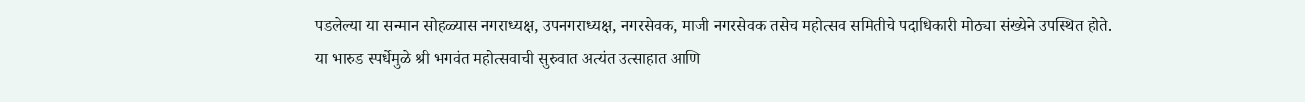पडलेल्या या सन्मान सोहळ्यास नगराध्यक्ष, उपनगराध्यक्ष, नगरसेवक, माजी नगरसेवक तसेच महोत्सव समितीचे पदाधिकारी मोठ्या संख्येने उपस्थित होते.
या भारुड स्पर्धेमुळे श्री भगवंत महोत्सवाची सुरुवात अत्यंत उत्साहात आणि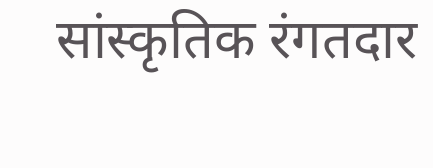सांस्कृतिक रंगतदार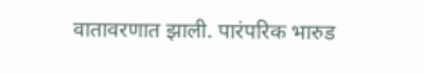वातावरणात झाली. पारंपरिक भारुड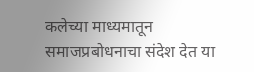कलेच्या माध्यमातून समाजप्रबोधनाचा संदेश देत या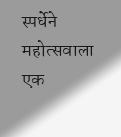स्पर्धेने महोत्सवाला एक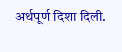अर्थपूर्ण दिशा दिली.